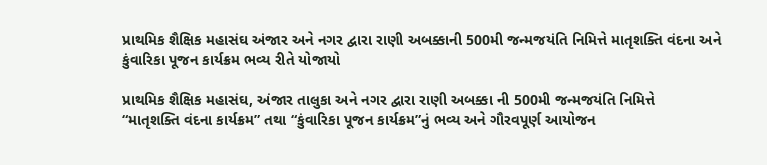પ્રાથમિક શૈક્ષિક મહાસંઘ અંજાર અને નગર દ્વારા રાણી અબક્કાની 500મી જન્મજયંતિ નિમિત્તે માતૃશક્તિ વંદના અને કુંવારિકા પૂજન કાર્યક્રમ ભવ્ય રીતે યોજાયો

પ્રાથમિક શૈક્ષિક મહાસંઘ, અંજાર તાલુકા અને નગર દ્વારા રાણી અબક્કા ની 500મી જન્મજયંતિ નિમિત્તે
“માતૃશક્તિ વંદના કાર્યક્રમ” તથા “કુંવારિકા પૂજન કાર્યક્રમ”નું ભવ્ય અને ગૌરવપૂર્ણ આયોજન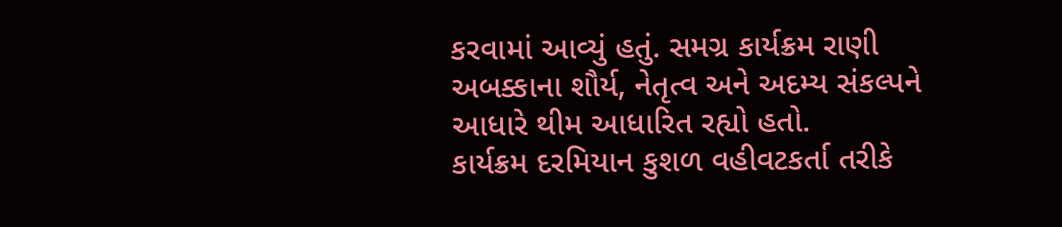કરવામાં આવ્યું હતું. સમગ્ર કાર્યક્રમ રાણી અબક્કાના શૌર્ય, નેતૃત્વ અને અદમ્ય સંકલ્પને આધારે થીમ આધારિત રહ્યો હતો.
કાર્યક્રમ દરમિયાન કુશળ વહીવટકર્તા તરીકે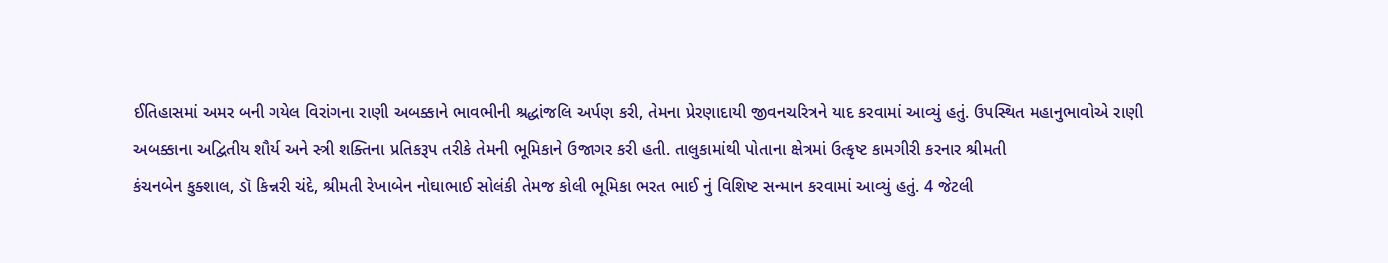ઈતિહાસમાં અમર બની ગયેલ વિરાંગના રાણી અબક્કાને ભાવભીની શ્રદ્ધાંજલિ અર્પણ કરી, તેમના પ્રેરણાદાયી જીવનચરિત્રને યાદ કરવામાં આવ્યું હતું. ઉપસ્થિત મહાનુભાવોએ રાણી અબક્કાના અદ્વિતીય શૌર્ય અને સ્ત્રી શક્તિના પ્રતિકરૂપ તરીકે તેમની ભૂમિકાને ઉજાગર કરી હતી. તાલુકામાંથી પોતાના ક્ષેત્રમાં ઉત્કૃષ્ટ કામગીરી કરનાર શ્રીમતી
કંચનબેન કુક્શાલ, ડૉ કિન્નરી ચંદે, શ્રીમતી રેખાબેન નોઘાભાઈ સોલંકી તેમજ કોલી ભૂમિકા ભરત ભાઈ નું વિશિષ્ટ સન્માન કરવામાં આવ્યું હતું. 4 જેટલી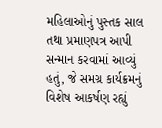મહિલાઓનું પુસ્તક સાલ તથા પ્રમાણપત્ર આપી સન્માન કરવામાં આવ્યું હતું, જે સમગ્ર કાર્યક્રમનું વિશેષ આકર્ષણ રહ્યું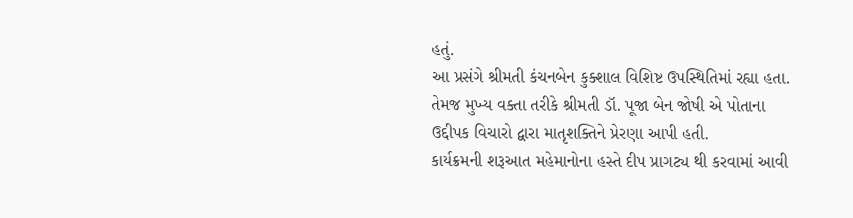હતું.
આ પ્રસંગે શ્રીમતી કંચનબેન કુક્શાલ વિશિષ્ટ ઉપસ્થિતિમાં રહ્યા હતા. તેમજ મુખ્ય વક્તા તરીકે શ્રીમતી ડૉ. પૂજા બેન જોષી એ પોતાના ઉદ્દીપક વિચારો દ્વારા માતૃશક્તિને પ્રેરણા આપી હતી.
કાર્યક્રમની શરૂઆત મહેમાનોના હસ્તે દીપ પ્રાગટ્ય થી કરવામાં આવી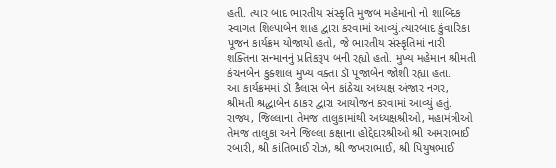હતી. ત્યાર બાદ ભારતીય સંસ્કૃતિ મુજબ મહેમાનો નો શાબ્દિક સ્વાગત શિલ્પાબેન શાહ દ્વારા કરવામાં આવ્યું.ત્યારબાદ કુંવારિકા પૂજન કાર્યક્રમ યોજાયો હતો, જે ભારતીય સંસ્કૃતિમાં નારી શક્તિના સન્માનનું પ્રતિકરૂપ બની રહ્યો હતો. મુખ્ય મહેમાન શ્રીમતી કંચનબેન કુક્શાલ મુખ્ય વક્તા ડૉ પૂજાબેન જોશી રહ્યા હતા.
આ કાર્યક્રમમાં ડૉ કૈલાસ બેન કાંઠેચા અધ્યક્ષ અંજાર નગર, શ્રીમતી શ્રદ્ધાબેન ઠાકર દ્વારા આયોજન કરવામાં આવ્યું હતું. રાજ્ય, જિલ્લાના તેમજ તાલુકામાંથી અધ્યક્ષશ્રીઓ, મહામંત્રીઓ તેમજ તાલુકા અને જિલ્લા કક્ષાના હોદ્દેદારશ્રીઓ શ્રી અમરાભાઈ રબારી, શ્રી કાંતિભાઈ રોઝ, શ્રી જખરાભાઈ, શ્રી પિયુષભાઈ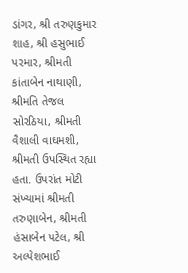ડાંગર, શ્રી તરુણકુમાર શાહ, શ્રી હસુભાઈ પરમાર, શ્રીમતી કાંતાબેન નાથાણી, શ્રીમતિ તેજલ સોરઠિયા, શ્રીમતી વૈશાલી વાઘમશી, શ્રીમતી ઉપસ્થિત રહ્યા હતા. ઉપરાંત મોટી સંખ્યામાં શ્રીમતી તરુણાબેન, શ્રીમતી હંસાબેન પટેલ, શ્રી અલ્પેશભાઈ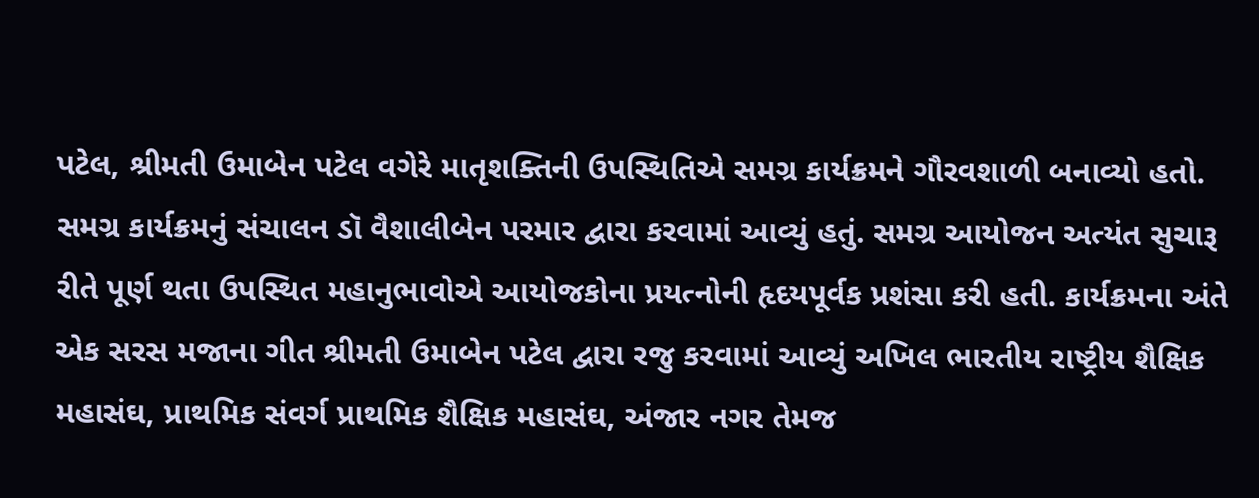પટેલ, શ્રીમતી ઉમાબેન પટેલ વગેરે માતૃશક્તિની ઉપસ્થિતિએ સમગ્ર કાર્યક્રમને ગૌરવશાળી બનાવ્યો હતો.
સમગ્ર કાર્યક્રમનું સંચાલન ડૉ વૈશાલીબેન પરમાર દ્વારા કરવામાં આવ્યું હતું. સમગ્ર આયોજન અત્યંત સુચારૂ રીતે પૂર્ણ થતા ઉપસ્થિત મહાનુભાવોએ આયોજકોના પ્રયત્નોની હૃદયપૂર્વક પ્રશંસા કરી હતી. કાર્યક્રમના અંતે એક સરસ મજાના ગીત શ્રીમતી ઉમાબેન પટેલ દ્વારા રજુ કરવામાં આવ્યું અખિલ ભારતીય રાષ્ટ્રીય શૈક્ષિક મહાસંઘ, પ્રાથમિક સંવર્ગ પ્રાથમિક શૈક્ષિક મહાસંઘ, અંજાર નગર તેમજ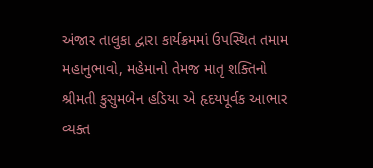અંજાર તાલુકા દ્વારા કાર્યક્રમમાં ઉપસ્થિત તમામ મહાનુભાવો, મહેમાનો તેમજ માતૃ શક્તિનો શ્રીમતી કુસુમબેન હડિયા એ હૃદયપૂર્વક આભાર વ્યક્ત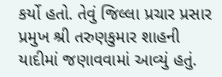કર્યો હતો. તેવું જિલ્લા પ્રચાર પ્રસાર પ્રમુખ શ્રી તરુણકુમાર શાહની યાદીમાં જણાવવામાં આવ્યું હતું.